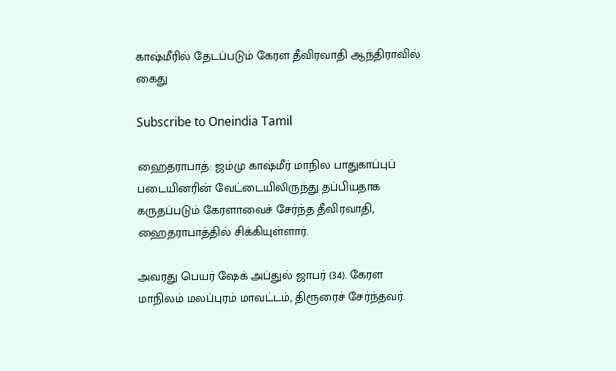காஷ்மீரில் தேடப்படும் கேரள தீவிரவாதி ஆந்திராவில் கைது

Subscribe to Oneindia Tamil

ஹைதராபாத்: ஜம்மு காஷ்மீர் மாநில பாதுகாப்புப் படையினரின் வேட்டையிலிருந்து தப்பியதாக கருதப்படும் கேரளாவைச் சேர்ந்த தீவிரவாதி, ஹைதராபாத்தில் சிக்கியுள்ளார்.

அவரது பெயர் ஷேக் அப்துல் ஜாபர் (34). கேரள மாநிலம் மலப்புரம் மாவட்டம், திரூரைச் சேர்ந்தவர்.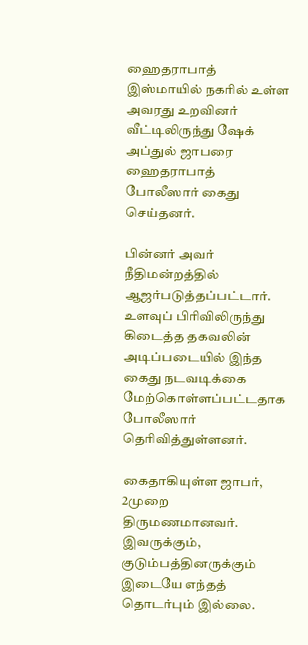ஹைதராபாத் இஸ்மாயில் நகரில் உள்ள அவரது உறவினர் வீட்டிலிருந்து ஷேக் அப்துல் ஜாபரை ஹைதராபாத் போலீஸார் கைது செய்தனர்.

பின்னர் அவர் நீதிமன்றத்தில் ஆஜர்படுத்தப்பட்டார். உளவுப் பிரிவிலிருந்து கிடைத்த தகவலின் அடிப்படையில் இந்த கைது நடவடிக்கை மேற்கொள்ளப்பட்டதாக போலீஸார் தெரிவித்துள்ளனர்.

கைதாகியுள்ள ஜாபர், 2முறை திருமணமானவர். இவருக்கும், குடும்பத்தினருக்கும் இடையே எந்தத் தொடர்பும் இல்லை.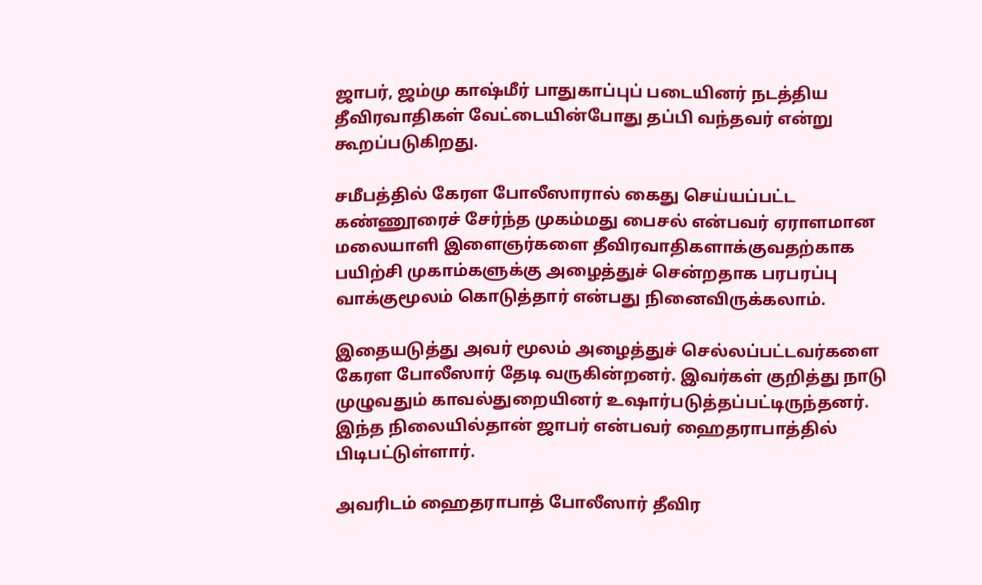ஜாபர், ஜம்மு காஷ்மீர் பாதுகாப்புப் படையினர் நடத்திய தீவிரவாதிகள் வேட்டையின்போது தப்பி வந்தவர் என்று கூறப்படுகிறது.

சமீபத்தில் கேரள போலீஸாரால் கைது செய்யப்பட்ட கண்ணூரைச் சேர்ந்த முகம்மது பைசல் என்பவர் ஏராளமான மலையாளி இளைஞர்களை தீவிரவாதிகளாக்குவதற்காக பயிற்சி முகாம்களுக்கு அழைத்துச் சென்றதாக பரபரப்பு வாக்குமூலம் கொடுத்தார் என்பது நினைவிருக்கலாம்.

இதையடுத்து அவர் மூலம் அழைத்துச் செல்லப்பட்டவர்களை கேரள போலீஸார் தேடி வருகின்றனர். இவர்கள் குறித்து நாடு முழுவதும் காவல்துறையினர் உஷார்படுத்தப்பட்டிருந்தனர். இந்த நிலையில்தான் ஜாபர் என்பவர் ஹைதராபாத்தில் பிடிபட்டுள்ளார்.

அவரிடம் ஹைதராபாத் போலீஸார் தீவிர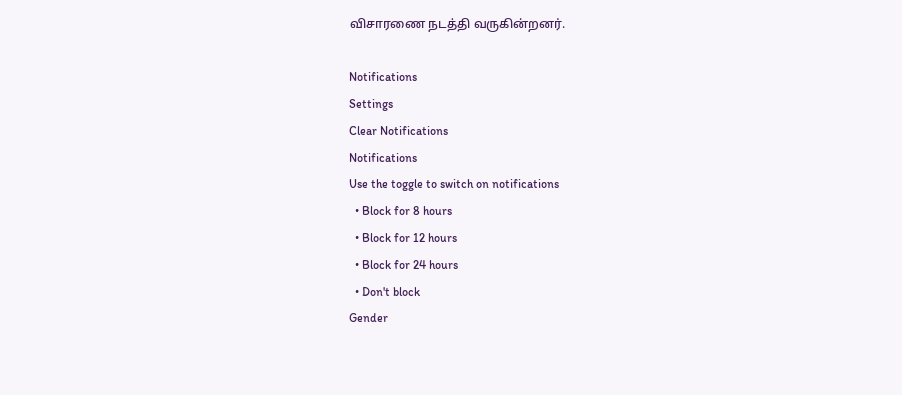விசாரணை நடத்தி வருகின்றனர்.

Notifications
Settings
Clear Notifications
Notifications
Use the toggle to switch on notifications
  • Block for 8 hours
  • Block for 12 hours
  • Block for 24 hours
  • Don't block
Gender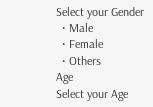Select your Gender
  • Male
  • Female
  • Others
Age
Select your Age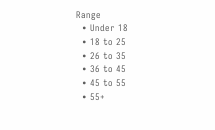Range
  • Under 18
  • 18 to 25
  • 26 to 35
  • 36 to 45
  • 45 to 55
  • 55+